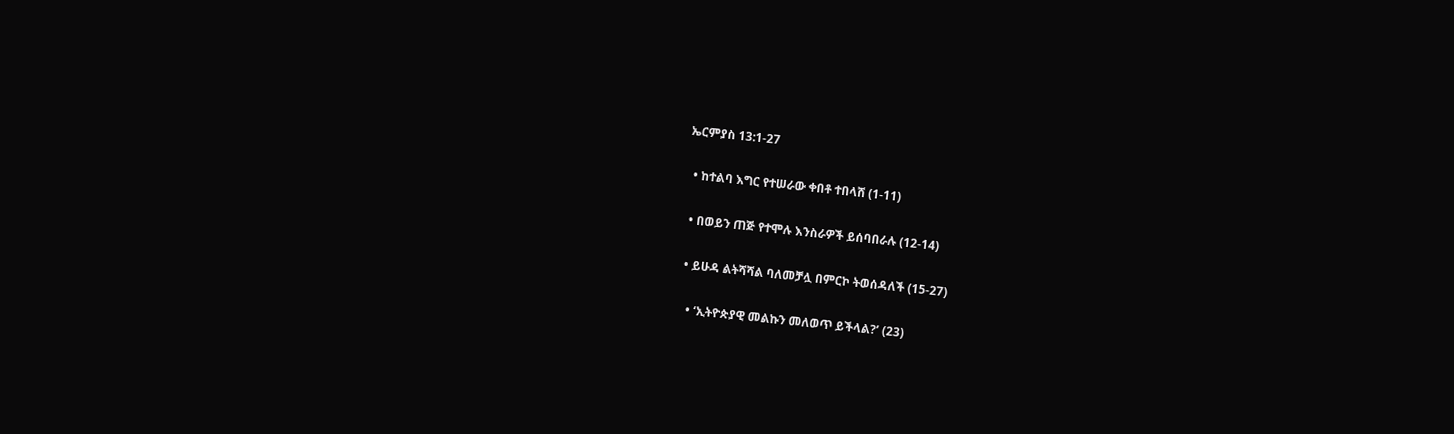ኤርምያስ 13:1-27

  • ከተልባ እግር የተሠራው ቀበቶ ተበላሸ (1-11)

  • በወይን ጠጅ የተሞሉ እንስራዎች ይሰባበራሉ (12-14)

  • ይሁዳ ልትሻሻል ባለመቻሏ በምርኮ ትወሰዳለች (15-27)

    • ‘ኢትዮጵያዊ መልኩን መለወጥ ይችላል?’ (23)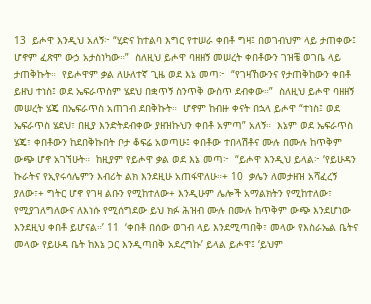13  ይሖዋ እንዲህ አለኝ፦ “ሂድና ከተልባ እግር የተሠራ ቀበቶ ግዛ፤ በወገብህም ላይ ታጠቀው፤ ሆኖም ፈጽሞ ውኃ አታስነካው።”  ስለዚህ ይሖዋ ባዘዘኝ መሠረት ቀበቶውን ገዝቼ ወገቤ ላይ ታጠቅኩት።  የይሖዋም ቃል ለሁለተኛ ጊዜ ወደ እኔ መጣ፦  “የገዛኸውንና የታጠቅከውን ቀበቶ ይዘህ ተነስ፤ ወደ ኤፍራጥስም ሄደህ በቋጥኝ ስንጥቅ ውስጥ ደብቀው።”  ስለዚህ ይሖዋ ባዘዘኝ መሠረት ሄጄ በኤፍራጥስ አጠገብ ደበቅኩት።  ሆኖም ከብዙ ቀናት በኋላ ይሖዋ “ተነስ፤ ወደ ኤፍራጥስ ሄደህ፣ በዚያ እንድትደብቀው ያዘዝኩህን ቀበቶ አምጣ” አለኝ።  እኔም ወደ ኤፍራጥስ ሄጄ፣ ቀበቶውን ከደበቅኩበት ቦታ ቆፍሬ አወጣሁ፤ ቀበቶው ተበላሽቶና ሙሉ በሙሉ ከጥቅም ውጭ ሆኖ አገኘሁት።  ከዚያም የይሖዋ ቃል ወደ እኔ መጣ፦  “ይሖዋ እንዲህ ይላል፦ ‘የይሁዳን ኩራትና የኢየሩሳሌምን እብሪት ልክ እንደዚሁ አጠፋዋለሁ።+ 10  ቃሌን ለመታዘዝ አሻፈረኝ ያለው፣+ ግትር ሆኖ የገዛ ልቡን የሚከተለው+ እንዲሁም ሌሎች አማልክትን የሚከተለው፣ የሚያገለግለውና ለእነሱ የሚሰግደው ይህ ክፉ ሕዝብ ሙሉ በሙሉ ከጥቅም ውጭ እንደሆነው እንደዚህ ቀበቶ ይሆናል።’ 11  ‘ቀበቶ በሰው ወገብ ላይ እንደሚጣበቅ፣ መላው የእስራኤል ቤትና መላው የይሁዳ ቤት ከእኔ ጋር እንዲጣበቅ አደረግኩ’ ይላል ይሖዋ፤ ‘ይህም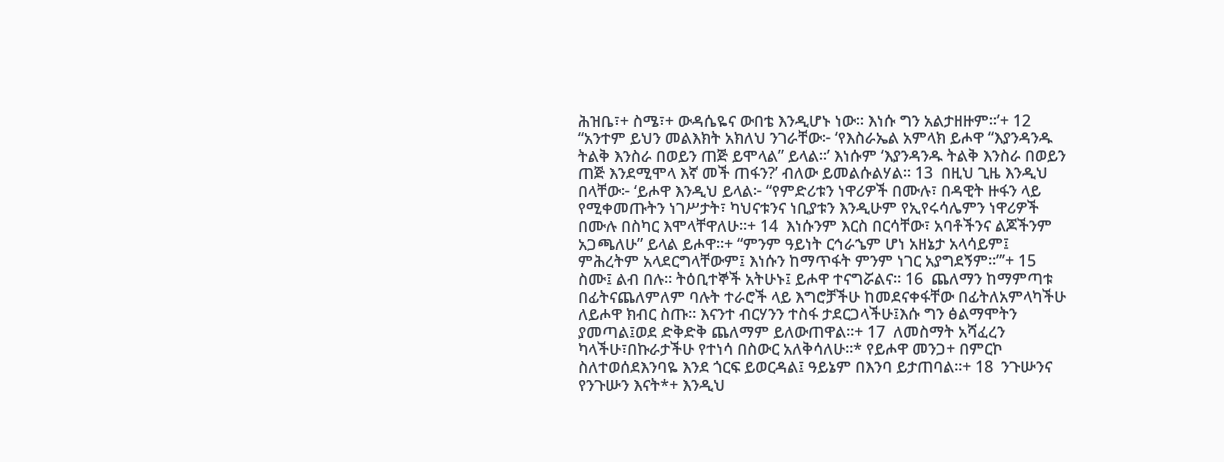ሕዝቤ፣+ ስሜ፣+ ውዳሴዬና ውበቴ እንዲሆኑ ነው። እነሱ ግን አልታዘዙም።’+ 12  “አንተም ይህን መልእክት አክለህ ንገራቸው፦ ‘የእስራኤል አምላክ ይሖዋ “እያንዳንዱ ትልቅ እንስራ በወይን ጠጅ ይሞላል” ይላል።’ እነሱም ‘እያንዳንዱ ትልቅ እንስራ በወይን ጠጅ እንደሚሞላ እኛ መች ጠፋን?’ ብለው ይመልሱልሃል። 13  በዚህ ጊዜ እንዲህ በላቸው፦ ‘ይሖዋ እንዲህ ይላል፦ “የምድሪቱን ነዋሪዎች በሙሉ፣ በዳዊት ዙፋን ላይ የሚቀመጡትን ነገሥታት፣ ካህናቱንና ነቢያቱን እንዲሁም የኢየሩሳሌምን ነዋሪዎች በሙሉ በስካር እሞላቸዋለሁ።+ 14  እነሱንም እርስ በርሳቸው፣ አባቶችንና ልጆችንም አጋጫለሁ” ይላል ይሖዋ።+ “ምንም ዓይነት ርኅራኄም ሆነ አዘኔታ አላሳይም፤ ምሕረትም አላደርግላቸውም፤ እነሱን ከማጥፋት ምንም ነገር አያግደኝም።”’+ 15  ስሙ፤ ልብ በሉ። ትዕቢተኞች አትሁኑ፤ ይሖዋ ተናግሯልና። 16  ጨለማን ከማምጣቱ በፊትናጨለምለም ባሉት ተራሮች ላይ እግሮቻችሁ ከመደናቀፋቸው በፊትለአምላካችሁ ለይሖዋ ክብር ስጡ። እናንተ ብርሃንን ተስፋ ታደርጋላችሁ፤እሱ ግን ፅልማሞትን ያመጣል፤ወደ ድቅድቅ ጨለማም ይለውጠዋል።+ 17  ለመስማት አሻፈረን ካላችሁ፣በኩራታችሁ የተነሳ በስውር አለቅሳለሁ።* የይሖዋ መንጋ+ በምርኮ ስለተወሰደእንባዬ እንደ ጎርፍ ይወርዳል፤ ዓይኔም በእንባ ይታጠባል።+ 18  ንጉሡንና የንጉሡን እናት*+ እንዲህ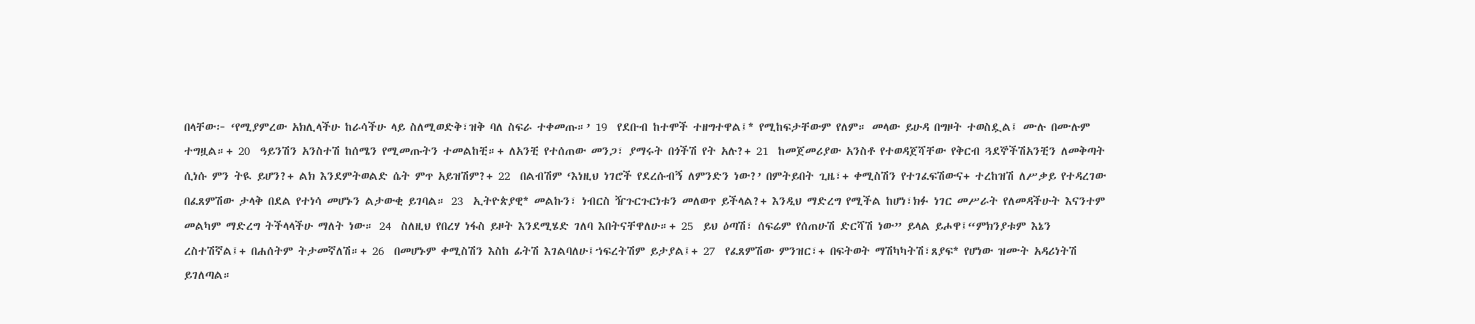በላቸው፦ ‘የሚያምረው አክሊላችሁ ከራሳችሁ ላይ ስለሚወድቅ፣ዝቅ ባለ ስፍራ ተቀመጡ።’ 19  የደቡብ ከተሞች ተዘግተዋል፤* የሚከፍታቸውም የለም። መላው ይሁዳ በግዞት ተወስዷል፤ ሙሉ በሙሉም ተግዟል።+ 20  ዓይንሽን አንስተሽ ከሰሜን የሚመጡትን ተመልከቺ።+ ለአንቺ የተሰጠው መንጋ፣ ያማሩት በጎችሽ የት አሉ?+ 21  ከመጀመሪያው አንስቶ የተወዳጀሻቸው የቅርብ ጓደኞችሽአንቺን ለመቅጣት ሲነሱ ምን ትዪ ይሆን?+ ልክ እንደምትወልድ ሴት ምጥ አይዝሽም?+ 22  በልብሽም ‘እነዚህ ነገሮች የደረሱብኝ ለምንድን ነው?’ በምትይበት ጊዜ፣+ ቀሚስሽን የተገፈፍሽውና+ ተረከዝሽ ለሥቃይ የተዳረገው በፈጸምሽው ታላቅ በደል የተነሳ መሆኑን ልታውቂ ይገባል። 23  ኢትዮጵያዊ* መልኩን፣ ነብርስ ዥጉርጉርነቱን መለወጥ ይችላል?+ እንዲህ ማድረግ የሚችል ከሆነ፣ክፉ ነገር መሥራት የለመዳችሁት እናንተም መልካም ማድረግ ትችላላችሁ ማለት ነው። 24  ስለዚህ የበረሃ ነፋስ ይዞት እንደሚሄድ ገለባ እበትናቸዋለሁ።+ 25  ይህ ዕጣሽ፣ ሰፍሬም የሰጠሁሽ ድርሻሽ ነው” ይላል ይሖዋ፤“ምክንያቱም እኔን ረስተሽኛል፤+ በሐሰትም ትታመኛለሽ።+ 26  በመሆኑም ቀሚስሽን እስከ ፊትሽ እገልባለሁ፤ኀፍረትሽም ይታያል፤+ 27  የፈጸምሽው ምንዝር፣+ በፍትወት ማሽካካትሽ፣ጸያፍ* የሆነው ዝሙት አዳሪነትሽ ይገለጣል።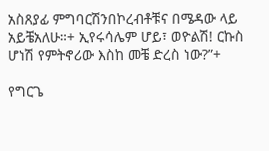አስጸያፊ ምግባርሽንበኮረብቶቹና በሜዳው ላይ አይቼአለሁ።+ ኢየሩሳሌም ሆይ፣ ወዮልሽ! ርኩስ ሆነሽ የምትኖሪው እስከ መቼ ድረስ ነው?”+

የግርጌ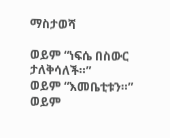ማስታወሻ

ወይም “ነፍሴ በስውር ታለቅሳለች።”
ወይም “እመቤቲቱን።”
ወይም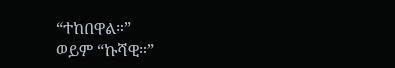“ተከበዋል።”
ወይም “ኩሻዊ።”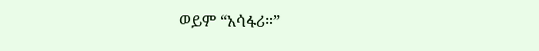ወይም “አሳፋሪ።”